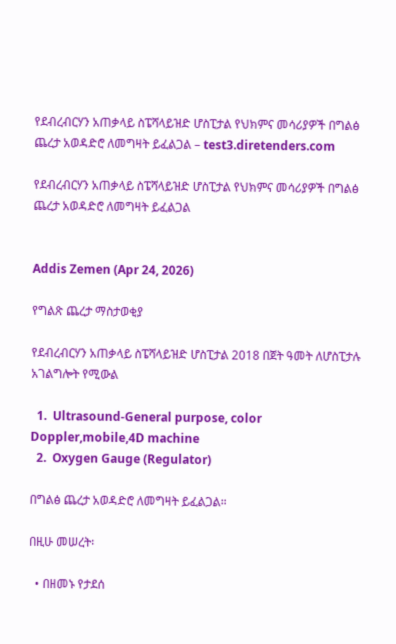የደብረብርሃን አጠቃላይ ስፔሻላይዝድ ሆስፒታል የህክምና መሳሪያዎች በግልፅ ጨረታ አወዳድሮ ለመግዛት ይፈልጋል – test3.diretenders.com

የደብረብርሃን አጠቃላይ ስፔሻላይዝድ ሆስፒታል የህክምና መሳሪያዎች በግልፅ ጨረታ አወዳድሮ ለመግዛት ይፈልጋል


Addis Zemen (Apr 24, 2026)

የግልጽ ጨረታ ማስታወቂያ

የደብረብርሃን አጠቃላይ ስፔሻላይዝድ ሆስፒታል 2018 በጀት ዓመት ለሆስፒታሉ አገልግሎት የሚውል

  1.  Ultrasound-General purpose, color Doppler,mobile,4D machine
  2.  Oxygen Gauge (Regulator)

በግልፅ ጨረታ አወዳድሮ ለመግዛት ይፈልጋል።

በዚሁ መሠረት፡

  • በዘመኑ የታደሰ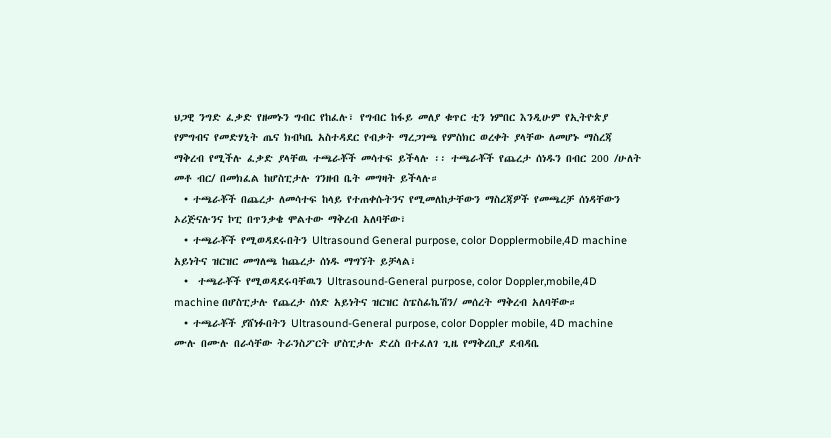ህጋዊ ንግድ ፈቃድ የዘመኑን ግብር የከፈሉ፣ የግብር ከፋይ መለያ ቁጥር ቲን ነምበር እንዲሁም የኢትዮጵያ የምግብና የመድሃኒት ጤና ክብካቤ አስተዳደር የብቃት ማረጋገጫ የምስክር ወረቀት ያላቸው ለመሆኑ ማስረጃ ማቅረብ የሚችሉ ፈቃድ ያላቸዉ ተጫራቾች መሳተፍ ይችላሉ ፡፡ ተጫራቾች የጨረታ ሰነዱን በብር 200 /ሁለት መቶ ብር/ በመክፈል ከሆስፒታሉ ገንዘብ ቤት መግዛት ይችላሉ።
  • ተጫራቾች በጨረታ ለመሳተፍ ከላይ የተጠቀሱትንና የሚመለከታቸውን ማስረጃዎች የመጫረቻ ሰነዳቸውን ኦሪጅናሉንና ኮፒ በጥንቃቄ ሞልተው ማቅረብ አለባቸው፣
  • ተጫራቾች የሚወዳደሩበትን Ultrasound General purpose, color Dopplermobile,4D machine አይነትና ዝርዝር መግለጫ ከጨረታ ሰነዱ ማግኘት ይቻላል፣
  •  ተጫራቾች የሚወዳደሩባቸዉን Ultrasound-General purpose, color Doppler,mobile,4D machine በሆስፒታሉ የጨረታ ሰነድ አይነትና ዝርዝር ስፔስፊኬሽን/ መሰረት ማቅረብ አለባቸው።
  • ተጫራቾች ያሸነፉበትን Ultrasound-General purpose, color Doppler mobile, 4D machine ሙሉ በሙሉ በራሳቸው ትራንስፖርት ሆስፒታሉ ድረስ በተፈለገ ጊዜ የማቅረቢያ ደብዳቤ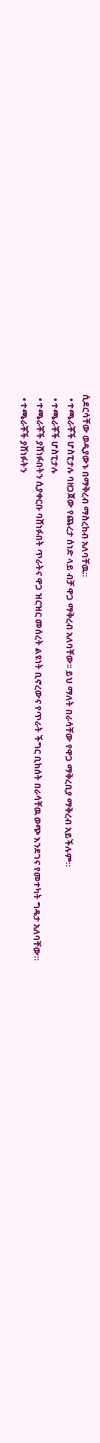ሲደርሳቸው ወዲያውኑ በማቅረብ ማስረከብ አለባቸዉ።
  • ተጫራቾች ሆስፒታሉ ባዘጋጀው የጨረታ ሰነድ ላይ ብቻ ዋጋ ማቅረብ አለባቸው፡፡ ይህ ማለት በራሳቸው የዋጋ ማቅረቢያ ማቅረብ አይችሉም።
  • ተጫራቾች ሆስፒታሉ
  • ተጫራቾች ያሸነፉበትን ሲያቀርቡ ባሸነፉበት ጥራትና ዋጋ ዝርዝር መሰረት ልዩነት ቢኖረውና የጥራት ችግር ቢከሰት በራሳቸዉ ወጭ እንደገና የመተካት ግዴታ አለባቸው።
  • ተጫራቾች ያሸነፉትን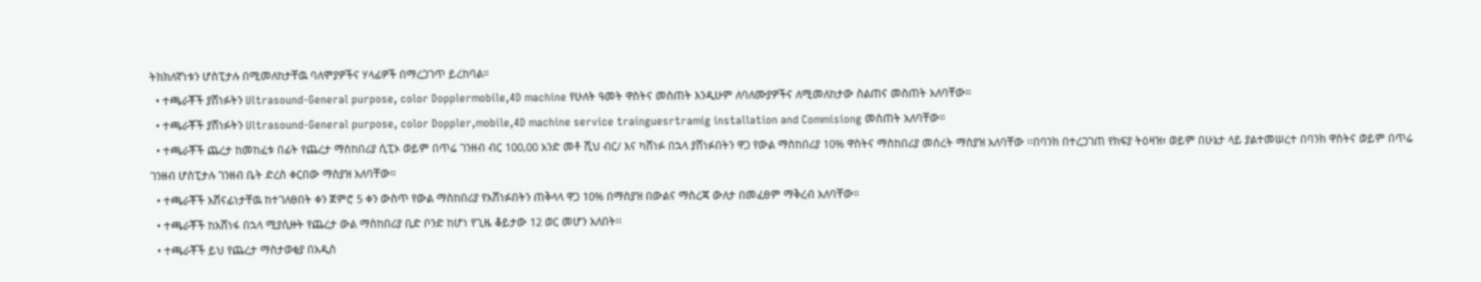ትክክለኛነቱን ሆስፒታሉ በሚመለከታቸዉ ባለሞያዎችና ሃላፊዎች በማረጋገጥ ይረከባል።
  • ተጫራቾች ያሸነፉትን Ultrasound-General purpose, color Dopplermobile,4D machine የሁለት ዓመት ዋስትና መስጠት እንዲሁም ለባለሙያዎችና ለሚመለከታው ስልጠና መስጠት አለባቸው።
  • ተጫራቾች ያሸነፉትን Ultrasound-General purpose, color Doppler,mobile,4D machine service trainguesrtramig installation and Commisiong መስጠት አለባቸው።
  • ተጫራቾች ጨረታ ከመከፈቱ በፊት የጨረታ ማስከበሪያ ሲፒኦ ወይም በጥሬ ገንዘብ ብር 100,00 አንድ መቶ ሺህ ብር/ እና ካሸነፉ በኋላ ያሸነፉበትን ዋጋ የውል ማስከበሪያ 10% ዋስትና ማስከበሪያ መሰረት ማስያዝ አለባቸው ፡፡በባንክ በተረጋገጠ የክፍያ ትዕዛዝ፣ ወይም በሁኔታ ላይ ያልተመሠረተ በባንክ ዋስትና ወይም በጥሬ ገንዘብ ሆስፒታሉ ገንዘብ ቤት ድረስ ቀርበው ማስያዝ አለባቸው።
  • ተጫራቾች አሸናፊነታቸዉ ከተገለፀበት ቀን ጀምሮ 5 ቀን ውስጥ የውል ማስከበሪያ የአሸነፉበትን ጠቅላላ ዋጋ 10% በማስያዝ በውልና ማስረጃ ውለታ በመፈፀም ማቅረብ አለባቸው።
  • ተጫራቾች ከአሸነፋ በኋላ ሚያሲዙት የጨረታ ውል ማስከበሪያ ቢድ ቦንድ ከሆነ የጊዜ ቆይታው 12 ወር መሆን አለበት፡፡
  • ተጫራቾች ይህ የጨረታ ማስታወቂያ በአዲስ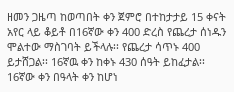ዘመን ጋዜጣ ከወጣበት ቀን ጀምሮ በተከታታይ 15 ቀናት አየር ላይ ቆይቶ በ16ኛው ቀን 400 ድረስ የጨረታ ሰነዱን ሞልተው ማስገባት ይችላሉ፡፡ የጨረታ ሳጥኑ 400 ይታሸጋል፡፡ 16ኛዉ ቀን ከቀኑ 430 ሰዓት ይከፈታል፡፡ 16ኛው ቀን በዓላት ቀን ከሆነ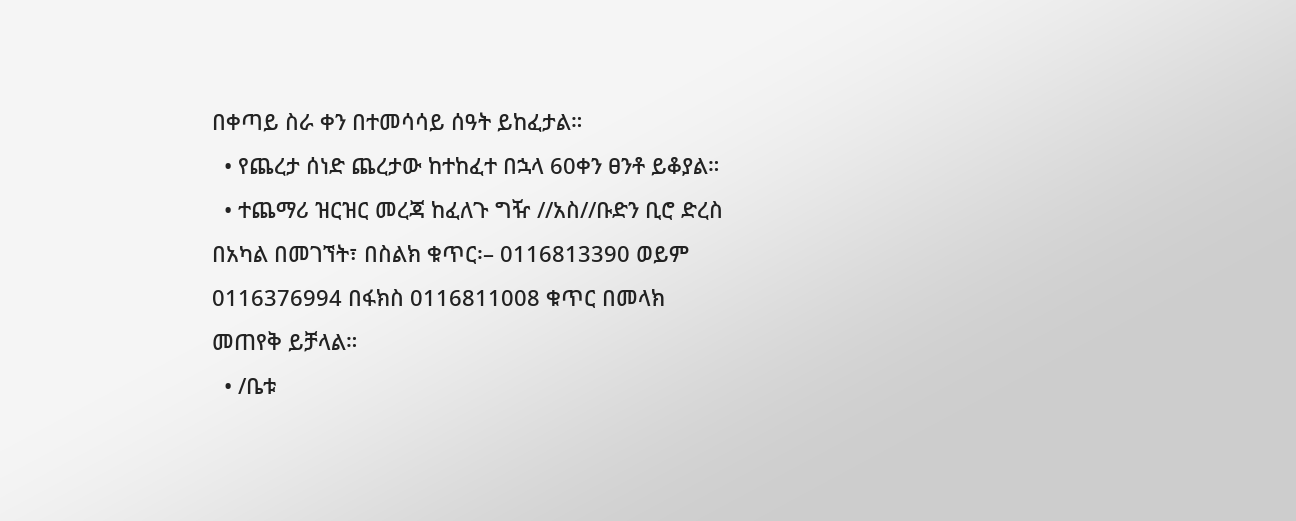በቀጣይ ስራ ቀን በተመሳሳይ ሰዓት ይከፈታል።
  • የጨረታ ሰነድ ጨረታው ከተከፈተ በኋላ 60ቀን ፀንቶ ይቆያል።
  • ተጨማሪ ዝርዝር መረጃ ከፈለጉ ግዥ //አስ//ቡድን ቢሮ ድረስ በአካል በመገኘት፣ በስልክ ቁጥር፡– 0116813390 ወይም 0116376994 በፋክስ 0116811008 ቁጥር በመላክ መጠየቅ ይቻላል።
  • /ቤቱ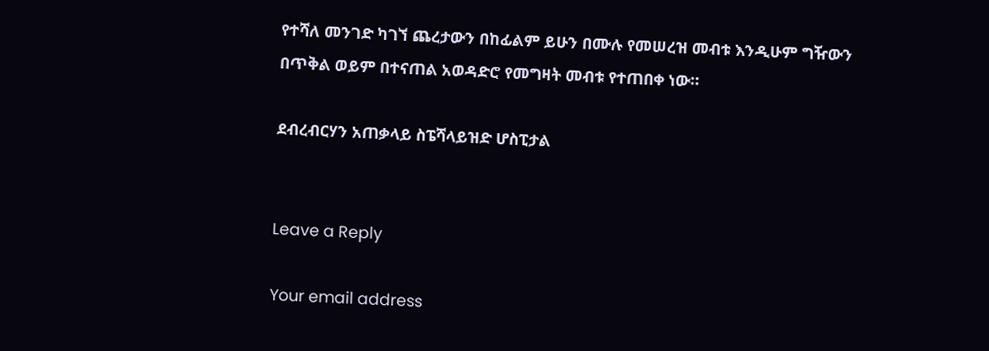የተሻለ መንገድ ካገኘ ጨረታውን በከፊልም ይሁን በሙሉ የመሠረዝ መብቱ እንዲሁም ግዥውን በጥቅል ወይም በተናጠል አወዳድሮ የመግዛት መብቱ የተጠበቀ ነው።

ደብረብርሃን አጠቃላይ ስፔሻላይዝድ ሆስፒታል


Leave a Reply

Your email address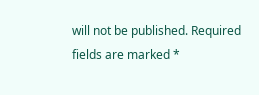will not be published. Required fields are marked *